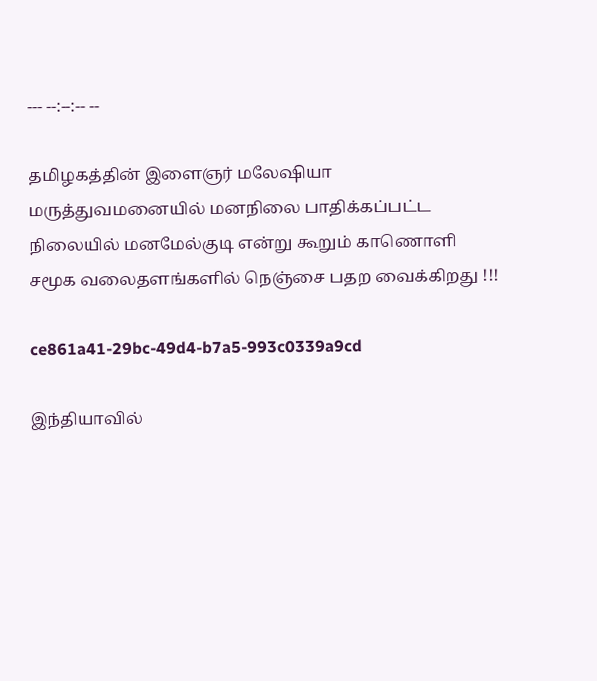--- --:--:-- --

தமிழகத்தின் இளைஞர் மலேஷியா மருத்துவமனையில் மனநிலை பாதிக்கப்பட்ட நிலையில் மனமேல்குடி என்று கூறும் காணொளி சமூக வலைதளங்களில் நெஞ்சை பதற வைக்கிறது !!!

ce861a41-29bc-49d4-b7a5-993c0339a9cd

இந்தியாவில்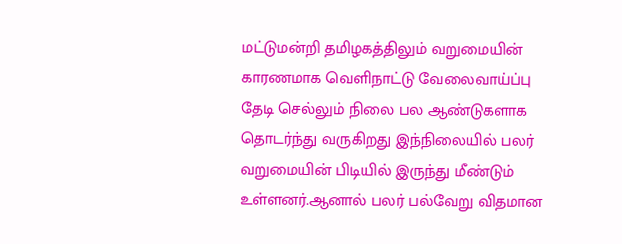மட்டுமன்றி தமிழகத்திலும் வறுமையின் காரணமாக வெளிநாட்டு வேலைவாய்ப்பு தேடி செல்லும் நிலை பல ஆண்டுகளாக தொடர்ந்து வருகிறது இந்நிலையில் பலர் வறுமையின் பிடியில் இருந்து மீண்டும் உள்ளனர்.ஆனால் பலர் பல்வேறு விதமான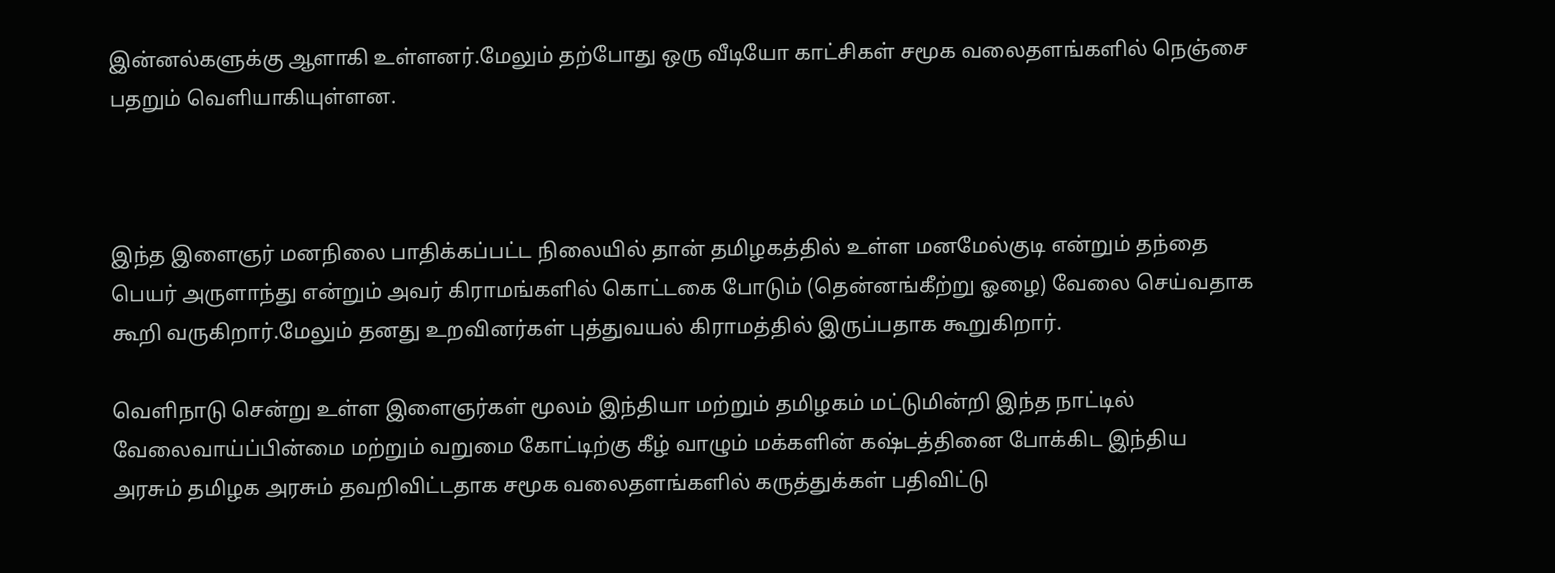இன்னல்களுக்கு ஆளாகி உள்ளனர்.மேலும் தற்போது ஒரு வீடியோ காட்சிகள் சமூக வலைதளங்களில் நெஞ்சை பதறும் வெளியாகியுள்ளன.



இந்த இளைஞர் மனநிலை பாதிக்கப்பட்ட நிலையில் தான் தமிழகத்தில் உள்ள மனமேல்குடி என்றும் தந்தை பெயர் அருளாந்து என்றும் அவர் கிராமங்களில் கொட்டகை போடும் (தென்னங்கீற்று ஓழை) வேலை செய்வதாக கூறி வருகிறார்.மேலும் தனது உறவினர்கள் புத்துவயல் கிராமத்தில் இருப்பதாக கூறுகிறார்.

வெளிநாடு சென்று உள்ள இளைஞர்கள் மூலம் இந்தியா மற்றும் தமிழகம் மட்டுமின்றி இந்த நாட்டில் வேலைவாய்ப்பின்மை மற்றும் வறுமை கோட்டிற்கு கீழ் வாழும் மக்களின் கஷ்டத்தினை போக்கிட இந்திய அரசும் தமிழக அரசும் தவறிவிட்டதாக சமூக வலைதளங்களில் கருத்துக்கள் பதிவிட்டு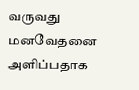வருவது மனவேதனை அளிப்பதாக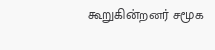கூறுகின்றனர் சமூக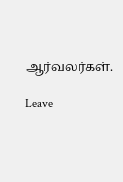ஆர்வலர்கள்.

Leave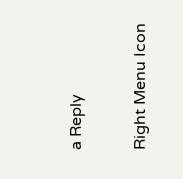a Reply

Right Menu Icon